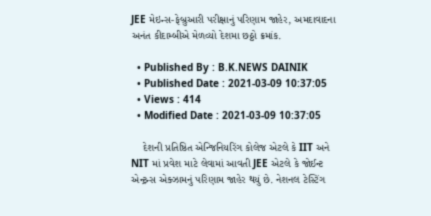JEE મેઇન્સ-ફેબ્રુઆરી પરીક્ષાનું પરિણામ જાહેર, અમદાવાદના અનંત કીદામ્બીએ મેળવ્યો દેશમા છઠ્ઠો ક્રમાંક.

  • Published By : B.K.NEWS DAINIK
  • Published Date : 2021-03-09 10:37:05
  • Views : 414
  • Modified Date : 2021-03-09 10:37:05

    દેશની પ્રતિષ્ઠિત એન્જિનિયરિંગ કોલેજ એટલે કે IIT અને NIT માં પ્રવેશ માટે લેવામાં આવતી JEE એટલે કે જોઈન્ટ એન્ટ્રન્સ એક્ઝામનું પરિણામ જાહેર થયું છે. નેશનલ ટેસ્ટિંગ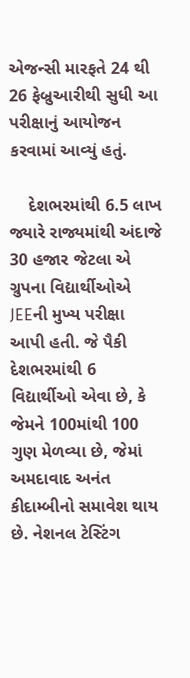એજન્સી મારફતે 24 થી 26 ફેબ્રુઆરીથી સુધી આ પરીક્ષાનું આયોજન કરવામાં આવ્યું હતું.

    દેશભરમાંથી 6.5 લાખ જ્યારે રાજ્યમાંથી અંદાજે 30 હજાર જેટલા એ ગ્રુપના વિદ્યાર્થીઓએ JEEની મુખ્ય પરીક્ષા આપી હતી. જે પૈકી દેશભરમાંથી 6 વિદ્યાર્થીઓ એવા છે, કે જેમને 100માંથી 100 ગુણ મેળવ્યા છે, જેમાં અમદાવાદ અનંત કીદામ્બીનો સમાવેશ થાય છે. નેશનલ ટેસ્ટિંગ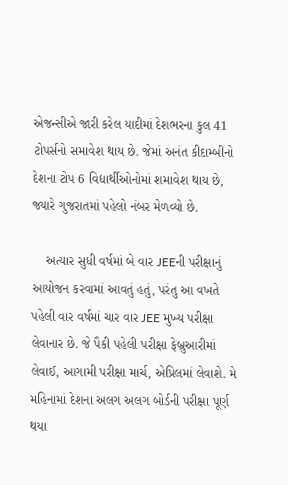એજન્સીએ જારી કરેલ યાદીમાં દેશભરના કુલ 41 ટોપર્સનો સમાવેશ થાય છે. જેમાં અનંત કીદામ્બીનો દેશના ટોપ 6 વિદ્યાર્થીઓનોમાં શમાવેશ થાય છે, જ્યારે ગુજરાતમાં પહેલો નંબર મેળવ્યો છે.

    અત્યાર સુધી વર્ષમાં બે વાર JEEની પરીક્ષાનું આયોજન કરવામાં આવતું હતું, પરંતુ આ વખતે પહેલી વાર વર્ષમાં ચાર વાર JEE મુખ્ય પરીક્ષા લેવાનાર છે. જે પૈકી પહેલી પરીક્ષા ફેબ્રુઆરીમાં લેવાઈ, આગામી પરીક્ષા માર્ચ, એપ્રિલમાં લેવાશે. મે મહિનામાં દેશના અલગ અલગ બોર્ડની પરીક્ષા પૂર્ણ થયા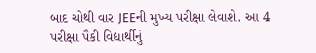બાદ ચોથી વાર JEEની મુખ્ય પરીક્ષા લેવાશે. આ 4 પરીક્ષા પૈકી વિદ્યાર્થીનું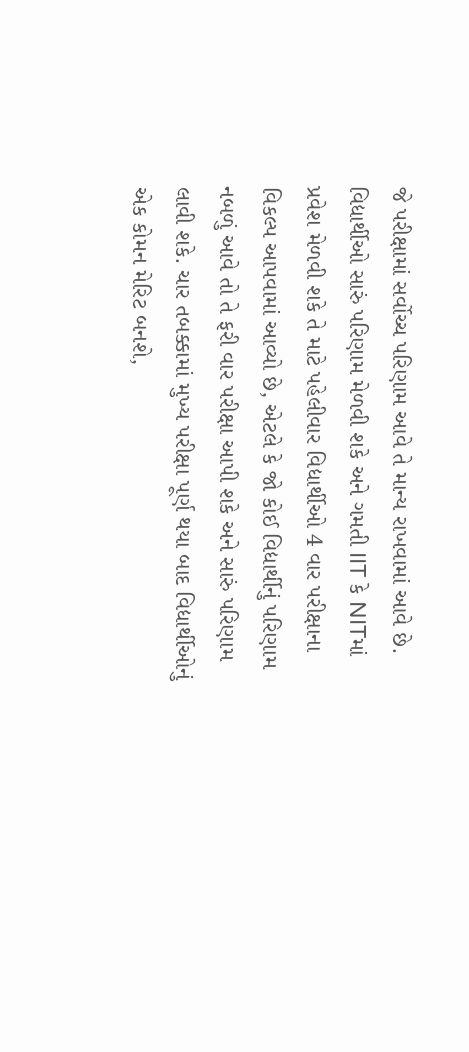જે પરીક્ષામાં સર્વોચ્ચ પરિણામ આવે તે માન્ય રાખવામાં આવે છે. વિદ્યાર્થીઓ સારું પરિણામ મેળવી શકે અને ગમતી IIT કે NITમાં પ્રવેશ મેળવી શકે તે માટે પહેલીવાર વિદ્યાર્થીઓ 4 વાર પરીક્ષાના વિકલ્પ આપવામાં આવ્યો છે, એટલે કે જો કોઈ વિદ્યાર્થીનું પરિણામ નબળું આવે તો તે ફરી વાર પરીક્ષા આપી શકે અને સારું પરિણામ લાવી શકે. ચાર તબક્કામાં મુખ્ય પરીક્ષા પૂર્ણ થયા બાદ વિદ્યાર્થીઓનું એક કોમન મેરિટ બનશે,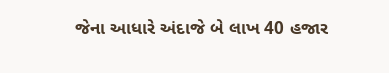જેના આધારે અંદાજે બે લાખ 40 હજાર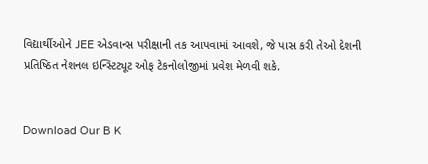વિદ્યાર્થીઓને JEE એડવાન્સ પરીક્ષાની તક આપવામાં આવશે, જે પાસ કરી તેઓ દેશની પ્રતિષ્ઠિત નેશનલ ઇન્સ્ટિટ્યૂટ ઓફ ટેકનોલોજીમાં પ્રવેશ મેળવી શકે.


Download Our B K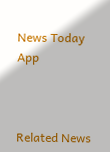News Today App



Related News